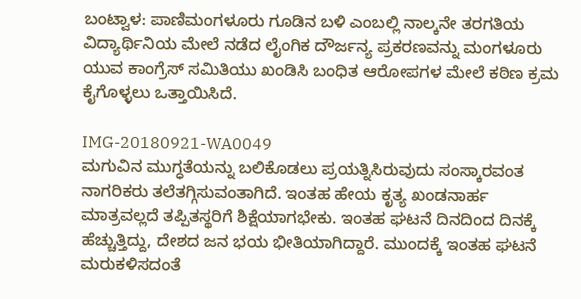ಬಂಟ್ವಾಳ: ಪಾಣಿಮಂಗಳೂರು ಗೂಡಿನ ಬಳಿ ಎಂಬಲ್ಲಿ ನಾಲ್ಕನೇ ತರಗತಿಯ ವಿದ್ಯಾರ್ಥಿನಿಯ ಮೇಲೆ ನಡೆದ ಲೈಂಗಿಕ ದೌರ್ಜನ್ಯ ಪ್ರಕರಣವನ್ನು ಮಂಗಳೂರು ಯುವ ಕಾಂಗ್ರೆಸ್ ಸಮಿತಿಯು ಖಂಡಿಸಿ ಬಂಧಿತ ಆರೋಪಗಳ ಮೇಲೆ ಕಠಿಣ ಕ್ರಮ ಕೈಗೊಳ್ಳಲು ಒತ್ತಾಯಿಸಿದೆ.

IMG-20180921-WA0049
ಮಗುವಿನ ಮುಗ್ಧತೆಯನ್ನು ಬಲಿಕೊಡಲು ಪ್ರಯತ್ನಿಸಿರುವುದು ಸಂಸ್ಕಾರವಂತ ನಾಗರಿಕರು ತಲೆತಗ್ಗಿಸುವಂತಾಗಿದೆ. ಇಂತಹ ಹೇಯ ಕೃತ್ಯ ಖಂಡನಾರ್ಹ ಮಾತ್ರವಲ್ಲದೆ ತಪ್ಪಿತಸ್ಥರಿಗೆ ಶಿಕ್ಷೆಯಾಗಭೇಕು. ಇಂತಹ ಘಟನೆ ದಿನದಿಂದ ದಿನಕ್ಕೆ ಹೆಚ್ಚುತ್ತಿದ್ದು, ದೇಶದ ಜನ ಭಯ ಭೀತಿಯಾಗಿದ್ದಾರೆ. ಮುಂದಕ್ಕೆ ಇಂತಹ ಘಟನೆ ಮರುಕಳಿಸದಂತೆ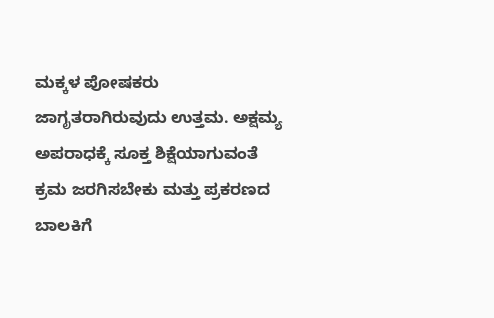ಮಕ್ಕಳ ಪೋಷಕರು ಜಾಗೃತರಾಗಿರುವುದು ಉತ್ತಮ. ಅಕ್ಷಮ್ಯ ಅಪರಾಧಕ್ಕೆ ಸೂಕ್ತ ಶಿಕ್ಷೆಯಾಗುವಂತೆ ಕ್ರಮ ಜರಗಿಸಬೇಕು ಮತ್ತು ಪ್ರಕರಣದ ಬಾಲಕಿಗೆ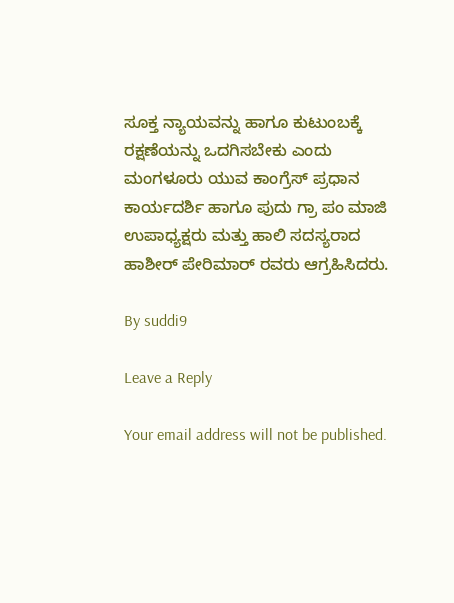ಸೂಕ್ತ ನ್ಯಾಯವನ್ನು ಹಾಗೂ ಕುಟುಂಬಕ್ಕೆ ರಕ್ಷಣೆಯನ್ನು ಒದಗಿಸಬೇಕು ಎಂದು ಮಂಗಳೂರು ಯುವ ಕಾಂಗ್ರೆಸ್ ಪ್ರಧಾನ ಕಾರ್ಯದರ್ಶಿ ಹಾಗೂ ಪುದು ಗ್ರಾ ಪಂ ಮಾಜಿ ಉಪಾಧ್ಯಕ್ಷರು ಮತ್ತು ಹಾಲಿ ಸದಸ್ಯರಾದ ಹಾಶೀರ್ ಪೇರಿಮಾರ್ ರವರು ಆಗ್ರಹಿಸಿದರು.

By suddi9

Leave a Reply

Your email address will not be published.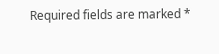Required fields are marked *